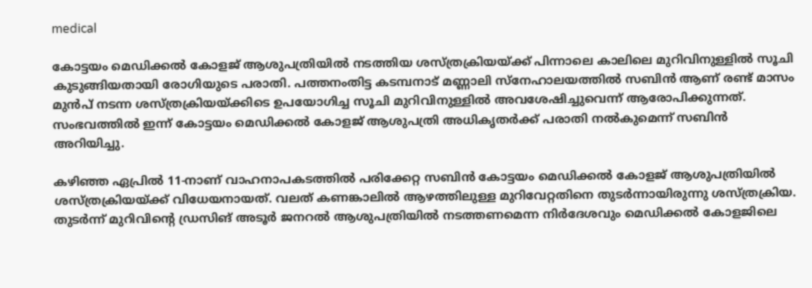medical

കോട്ടയം മെഡിക്കൽ കോളജ് ആശുപത്രിയിൽ നടത്തിയ ശസ്ത്രക്രിയയ്ക്ക് പിന്നാലെ കാലിലെ മുറിവിനുള്ളിൽ സൂചി കുടുങ്ങിയതായി രോഗിയുടെ പരാതി. പത്തനംതിട്ട കടമ്പനാട് മണ്ണാലി സ്നേഹാലയത്തിൽ സബിൻ ആണ് രണ്ട് മാസം മുന്‍പ് നടന്ന ശസ്ത്രക്രിയയ്ക്കിടെ ഉപയോഗിച്ച സൂചി മുറിവിനുള്ളിൽ അവശേഷിച്ചുവെന്ന് ആരോപിക്കുന്നത്. സംഭവത്തിൽ ഇന്ന് കോട്ടയം മെഡിക്കൽ കോളജ് ആശുപത്രി അധികൃതർക്ക് പരാതി നൽകുമെന്ന് സബിൻ അറിയിച്ചു.

കഴിഞ്ഞ ഏപ്രിൽ 11-നാണ് വാഹനാപകടത്തിൽ പരിക്കേറ്റ സബിൻ കോട്ടയം മെഡിക്കൽ കോളജ് ആശുപത്രിയിൽ ശസ്ത്രക്രിയയ്ക്ക് വിധേയനായത്. വലത് കണങ്കാലിൽ ആഴത്തിലുള്ള മുറിവേറ്റതിനെ തുടർന്നായിരുന്നു ശസ്ത്രക്രിയ. തുടർന്ന് മുറിവിന്റെ ഡ്രസിങ് അടൂർ ജനറൽ ആശുപത്രിയിൽ നടത്തണമെന്ന നിർദേശവും മെഡിക്കൽ കോളജിലെ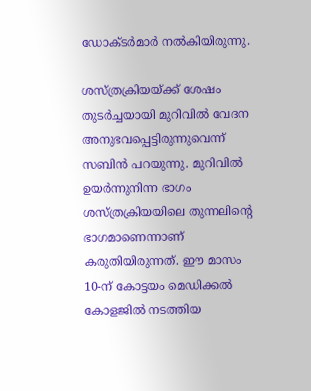ഡോക്ടർമാർ നൽകിയിരുന്നു.

ശസ്ത്രക്രിയയ്ക്ക് ശേഷം തുടർച്ചയായി മുറിവിൽ വേദന അനുഭവപ്പെട്ടിരുന്നുവെന്ന് സബിൻ പറയുന്നു. മുറിവിൽ ഉയർന്നുനിന്ന ഭാഗം ശസ്ത്രക്രിയയിലെ തുന്നലിന്റെ ഭാഗമാണെന്നാണ് കരുതിയിരുന്നത്. ഈ മാസം 10-ന് കോട്ടയം മെഡിക്കൽ കോളജിൽ നടത്തിയ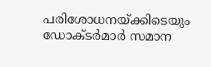പരിശോധനയ്ക്കിടെയും ഡോക്ടർമാർ സമാന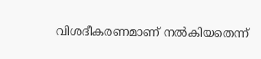വിശദീകരണമാണ് നൽകിയതെന്ന്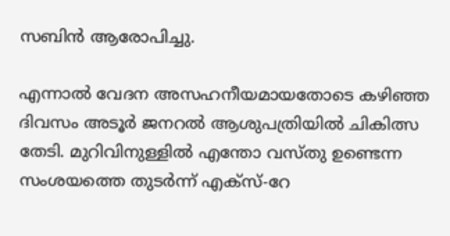സബിൻ ആരോപിച്ചു.

എന്നാൽ വേദന അസഹനീയമായതോടെ കഴിഞ്ഞ ദിവസം അടൂർ ജനറൽ ആശുപത്രിയിൽ ചികിത്സ തേടി. മുറിവിനുള്ളിൽ എന്തോ വസ്തു ഉണ്ടെന്ന സംശയത്തെ തുടർന്ന് എക്‌സ്-റേ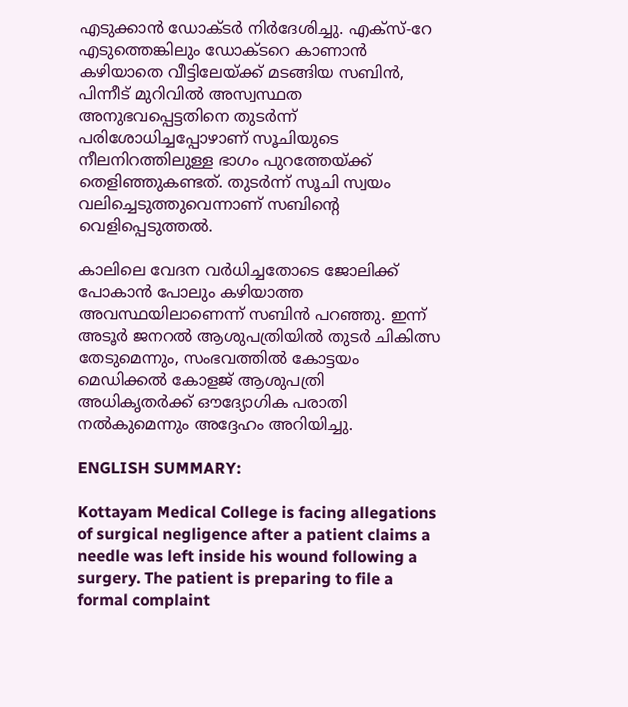എടുക്കാൻ ഡോക്ടർ നിർദേശിച്ചു. എക്‌സ്-റേ എടുത്തെങ്കിലും ഡോക്ടറെ കാണാൻ കഴിയാതെ വീട്ടിലേയ്ക്ക് മടങ്ങിയ സബിൻ, പിന്നീട് മുറിവിൽ അസ്വസ്ഥത അനുഭവപ്പെട്ടതിനെ തുടർന്ന് പരിശോധിച്ചപ്പോഴാണ് സൂചിയുടെ നീലനിറത്തിലുള്ള ഭാഗം പുറത്തേയ്ക്ക് തെളിഞ്ഞുകണ്ടത്. തുടർന്ന് സൂചി സ്വയം വലിച്ചെടുത്തുവെന്നാണ് സബിന്റെ വെളിപ്പെടുത്തൽ.

കാലിലെ വേദന വർധിച്ചതോടെ ജോലിക്ക് പോകാൻ പോലും കഴിയാത്ത അവസ്ഥയിലാണെന്ന് സബിൻ പറഞ്ഞു. ഇന്ന് അടൂർ ജനറൽ ആശുപത്രിയിൽ തുടർ ചികിത്സ തേടുമെന്നും, സംഭവത്തിൽ കോട്ടയം മെഡിക്കൽ കോളജ് ആശുപത്രി അധികൃതർക്ക് ഔദ്യോഗിക പരാതി നൽകുമെന്നും അദ്ദേഹം അറിയിച്ചു.

ENGLISH SUMMARY:

Kottayam Medical College is facing allegations of surgical negligence after a patient claims a needle was left inside his wound following a surgery. The patient is preparing to file a formal complaint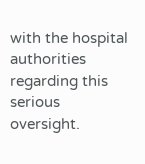with the hospital authorities regarding this serious oversight.